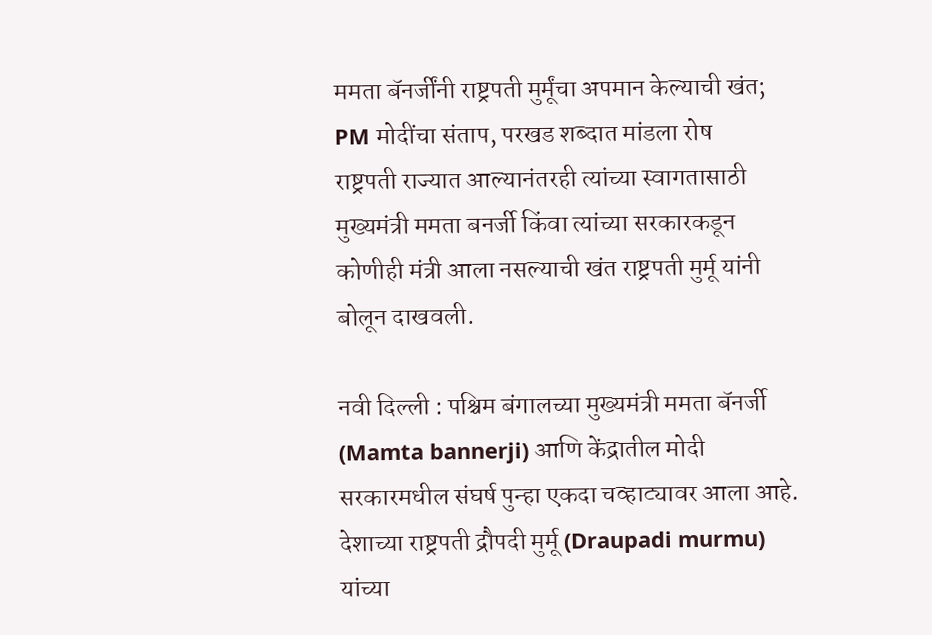ममता बॅनर्जींनी राष्ट्रपती मुर्मूंचा अपमान केल्याची खंत; PM मोदींचा संताप, परखड शब्दात मांडला रोष
राष्ट्रपती राज्यात आल्यानंतरही त्यांच्या स्वागतासाठी मुख्यमंत्री ममता बनर्जी किंवा त्यांच्या सरकारकडून कोणीही मंत्री आला नसल्याची खंत राष्ट्रपती मुर्मू यांनी बोलून दाखवली.

नवी दिल्ली : पश्चिम बंगालच्या मुख्यमंत्री ममता बॅनर्जी (Mamta bannerji) आणि केंद्रातील मोदी सरकारमधील संघर्ष पुन्हा एकदा चव्हाट्यावर आला आहे. देशाच्या राष्ट्रपती द्रौपदी मुर्मू (Draupadi murmu) यांच्या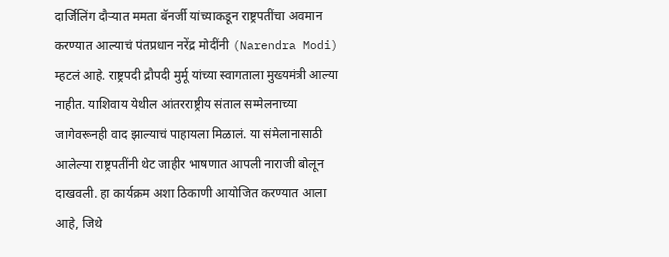दार्जिलिंग दौऱ्यात ममता बॅनर्जी यांच्याकडून राष्ट्रपतींचा अवमान करण्यात आल्याचं पंतप्रधान नरेंद्र मोदींनी (Narendra Modi) म्हटलं आहे. राष्ट्रपदी द्रौपदी मुर्मू यांच्या स्वागताला मुख्यमंत्री आल्या नाहीत. याशिवाय येथील आंतरराष्ट्रीय संताल सम्मेलनाच्या जागेवरूनही वाद झाल्याचं पाहायला मिळालं. या संमेलानासाठी आलेल्या राष्ट्रपतींनी थेट जाहीर भाषणात आपली नाराजी बोलून दाखवली. हा कार्यक्रम अशा ठिकाणी आयोजित करण्यात आला आहे, जिथे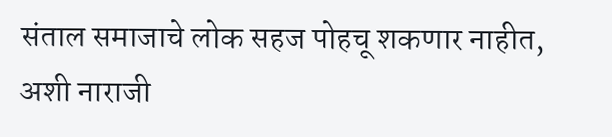संताल समाजाचे लोक सहज पोहचू शकणार नाहीत, अशी नाराजी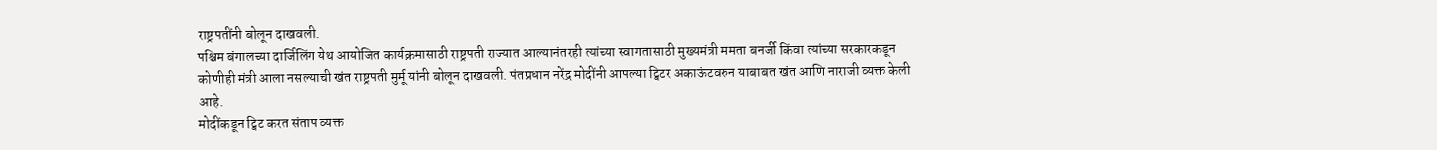राष्ट्रपतींनी बोलून दाखवली.
पश्चिम बंगालच्या दार्जिलिंग येथ आयोजित कार्यक्रमासाठी राष्ट्रपती राज्यात आल्यानंतरही त्यांच्या स्वागतासाठी मुख्यमंत्री ममता बनर्जी किंवा त्यांच्या सरकारकडून कोणीही मंत्री आला नसल्याची खंत राष्ट्रपती मुर्मू यांनी बोलून दाखवली. पंतप्रधान नरेंद्र मोदींनी आपल्या ट्विटर अकाऊंटवरुन याबाबत खंत आणि नाराजी व्यक्त केली आहे.
मोदींकडून ट्विट करत संताप व्यक्त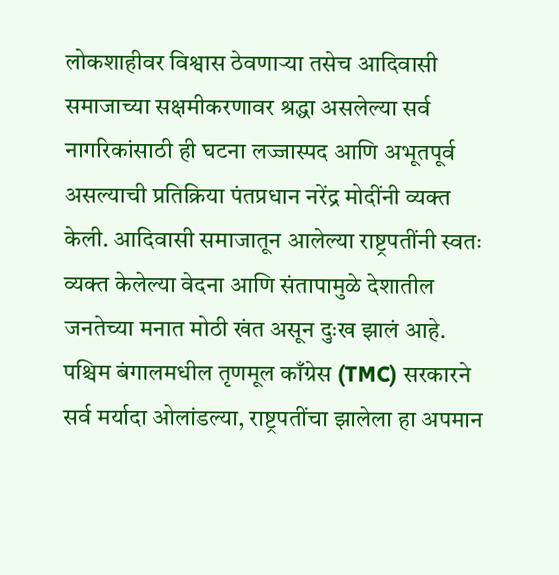लोकशाहीवर विश्वास ठेवणाऱ्या तसेच आदिवासी समाजाच्या सक्षमीकरणावर श्रद्धा असलेल्या सर्व नागरिकांसाठी ही घटना लज्जास्पद आणि अभूतपूर्व असल्याची प्रतिक्रिया पंतप्रधान नरेंद्र मोदींनी व्यक्त केली. आदिवासी समाजातून आलेल्या राष्ट्रपतींनी स्वतः व्यक्त केलेल्या वेदना आणि संतापामुळे देशातील जनतेच्या मनात मोठी खंत असून दुःख झालं आहे. पश्चिम बंगालमधील तृणमूल काँग्रेस (TMC) सरकारने सर्व मर्यादा ओलांडल्या, राष्ट्रपतींचा झालेला हा अपमान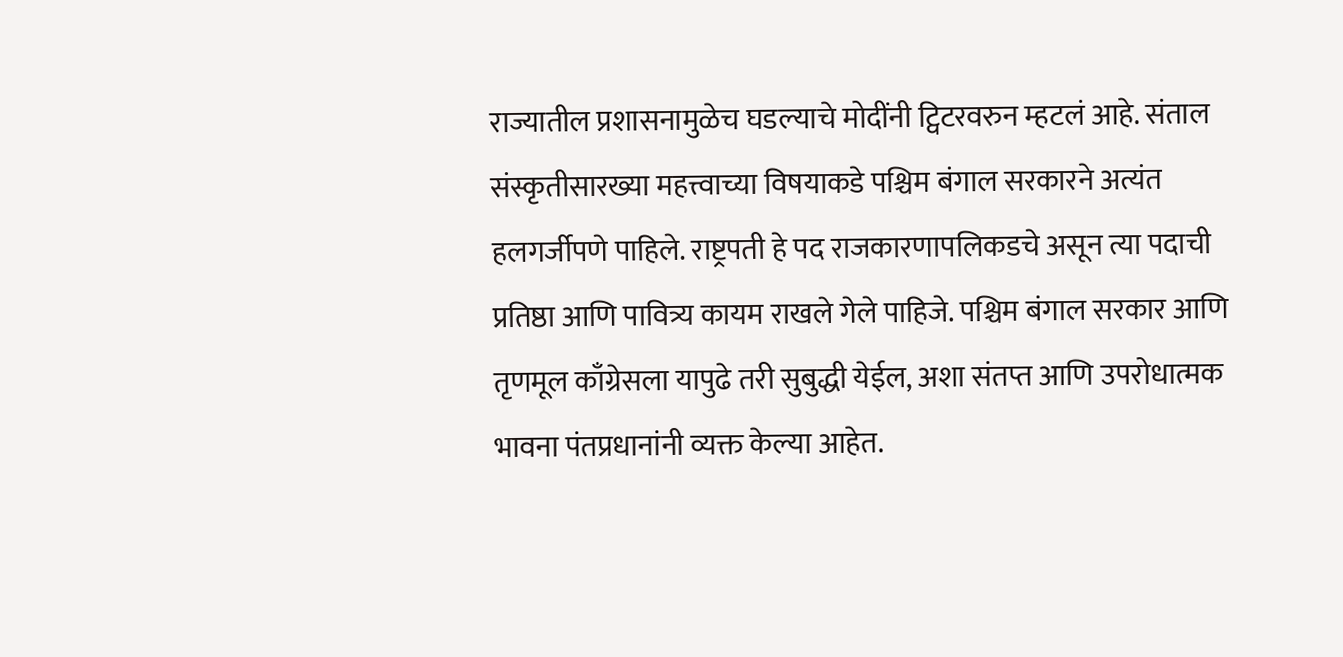राज्यातील प्रशासनामुळेच घडल्याचे मोदींनी ट्विटरवरुन म्हटलं आहे. संताल संस्कृतीसारख्या महत्त्वाच्या विषयाकडे पश्चिम बंगाल सरकारने अत्यंत हलगर्जीपणे पाहिले. राष्ट्रपती हे पद राजकारणापलिकडचे असून त्या पदाची प्रतिष्ठा आणि पावित्र्य कायम राखले गेले पाहिजे. पश्चिम बंगाल सरकार आणि तृणमूल काँग्रेसला यापुढे तरी सुबुद्धी येईल, अशा संतप्त आणि उपरोधात्मक भावना पंतप्रधानांनी व्यक्त केल्या आहेत.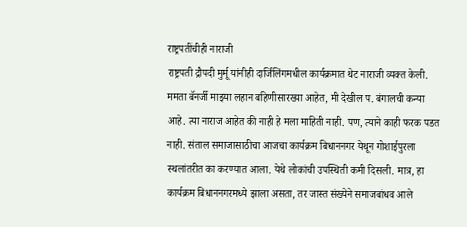राष्ट्रपतींचीही नाराजी
राष्ट्रपती द्रौपदी मुर्मू यांनीही दार्जिलिंगमधील कार्यक्रमात थेट नाराजी व्यक्त केली. ममता बॅनर्जी माझ्या लहान बहिणीसारख्या आहेत, मी देखील प. बंगालची कन्या आहे. त्या नाराज आहेत की नाही हे मला माहिती नाही. पण, त्याने काही फरक पडत नाही. संताल समाजासाठीचा आजचा कार्यक्रम बिधाननगर येथून गोशाईपुरला स्थलांतरीत का करण्यात आला. येथे लोकांची उपस्थिती कमी दिसली. मात्र, हा कार्यक्रम बिधाननगरमध्ये झाला असता, तर जास्त संख्येने समाजबांधव आले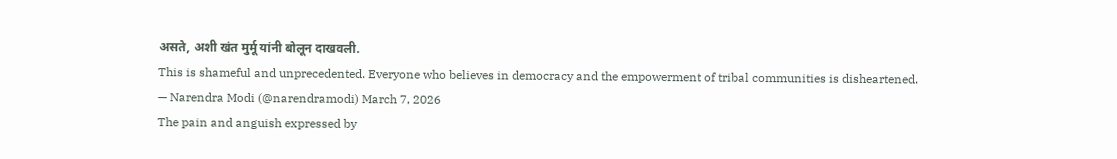असते, अशी खंत मुर्मू यांनी बोलून दाखवली.
This is shameful and unprecedented. Everyone who believes in democracy and the empowerment of tribal communities is disheartened.
— Narendra Modi (@narendramodi) March 7, 2026
The pain and anguish expressed by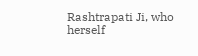Rashtrapati Ji, who herself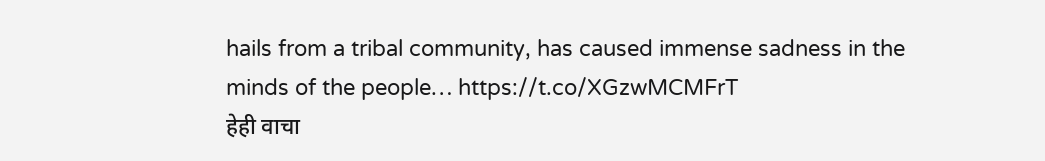hails from a tribal community, has caused immense sadness in the minds of the people… https://t.co/XGzwMCMFrT
हेही वाचा